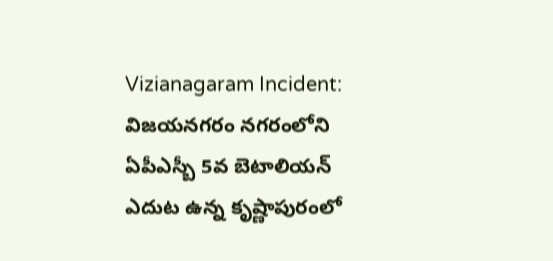Vizianagaram Incident: విజయనగరం నగరంలోని ఏపీఎస్బీ 5వ బెటాలియన్ ఎదుట ఉన్న కృష్ణాపురంలో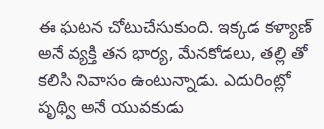ఈ ఘటన చోటుచేసుకుంది. ఇక్కడ కళ్యాణ్ అనే వ్యక్తి తన భార్య, మేనకోడలు, తల్లి తో కలిసి నివాసం ఉంటున్నాడు. ఎదురింట్లో పృథ్వి అనే యువకుడు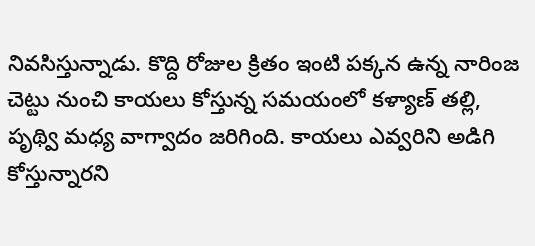నివసిస్తున్నాడు. కొద్ది రోజుల క్రితం ఇంటి పక్కన ఉన్న నారింజ చెట్టు నుంచి కాయలు కోస్తున్న సమయంలో కళ్యాణ్ తల్లి, పృథ్వి మధ్య వాగ్వాదం జరిగింది. కాయలు ఎవ్వరిని అడిగి కోస్తున్నారని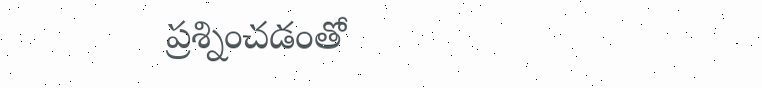ప్రశ్నించడంతో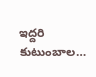ఇద్దరి కుటుంబాల…